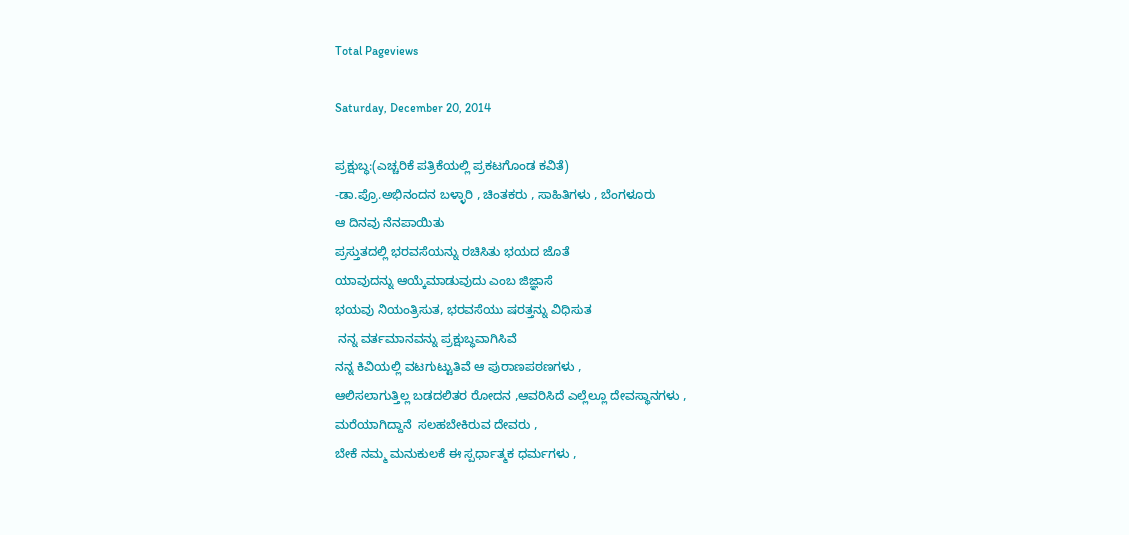Total Pageviews

Saturday, December 20, 2014

ಪ್ರಕ್ಷುಬ್ಧ:(ಎಚ್ಚರಿಕೆ ಪತ್ರಿಕೆಯಲ್ಲಿ ಪ್ರಕಟಗೊಂಡ ಕವಿತೆ)
-ಡಾ.ಪ್ರೊ.ಅಭಿನಂದನ ಬಳ್ಳಾರಿ , ಚಿಂತಕರು , ಸಾಹಿತಿಗಳು , ಬೆಂಗಳೂರು
ಆ ದಿನವು ನೆನಪಾಯಿತು
ಪ್ರಸ್ತುತದಲ್ಲಿ ಭರವಸೆಯನ್ನು ರಚಿಸಿತು ಭಯದ ಜೊತೆ
ಯಾವುದನ್ನು ಆಯ್ಕೆಮಾಡುವುದು ಎಂಬ ಜಿಜ್ಞಾಸೆ
ಭಯವು ನಿಯಂತ್ರಿಸುತ, ಭರವಸೆಯು ಷರತ್ತನ್ನು ವಿಧಿಸುತ
 ನನ್ನ ವರ್ತಮಾನವನ್ನು ಪ್ರಕ್ಷುಬ್ಧವಾಗಿಸಿವೆ
ನನ್ನ ಕಿವಿಯಲ್ಲಿ ವಟಗುಟ್ಟುತಿವೆ ಆ ಪುರಾಣಪಠಣಗಳು ,
ಆಲಿಸಲಾಗುತ್ತಿಲ್ಲ ಬಡದಲಿತರ ರೋದನ ,ಆವರಿಸಿದೆ ಎಲ್ಲೆಲ್ಲೂ ದೇವಸ್ಥಾನಗಳು ,
ಮರೆಯಾಗಿದ್ದಾನೆ  ಸಲಹಬೇಕಿರುವ ದೇವರು ,
ಬೇಕೆ ನಮ್ಮ ಮನುಕುಲಕೆ ಈ ಸ್ಪರ್ಧಾತ್ಮಕ ಧರ್ಮಗಳು ,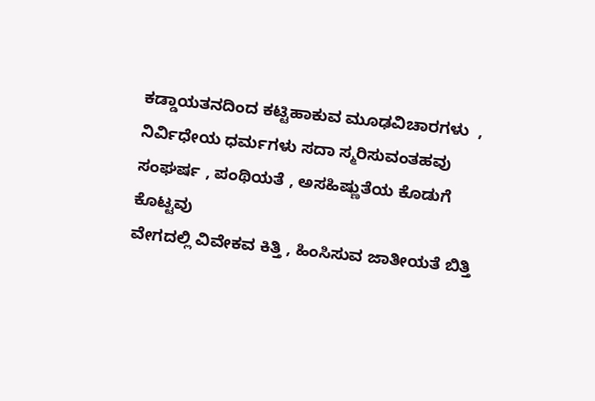ಕಡ್ಡಾಯತನದಿಂದ ಕಟ್ಟಿಹಾಕುವ ಮೂಢವಿಚಾರಗಳು  ,
ನಿರ್ವಿಧೇಯ ಧರ್ಮಗಳು ಸದಾ ಸ್ಮರಿಸುವಂತಹವು
ಸಂಘರ್ಷ , ಪಂಥಿಯತೆ , ಅಸಹಿಷ್ಣುತೆಯ ಕೊಡುಗೆ ಕೊಟ್ಟವು
ವೇಗದಲ್ಲಿ ವಿವೇಕವ ಕಿತ್ತಿ , ಹಿಂಸಿಸುವ ಜಾತೀಯತೆ ಬಿತ್ತಿ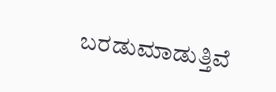ಬರಡುಮಾಡುತ್ತಿವೆ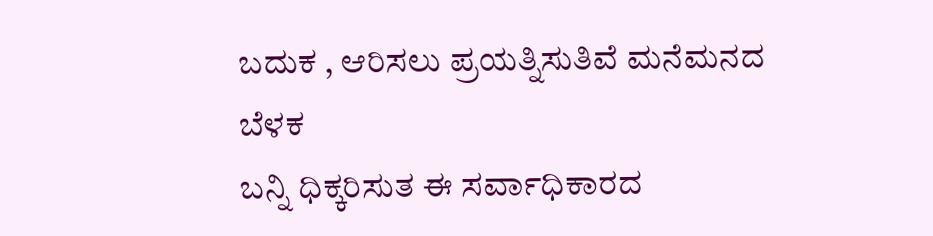ಬದುಕ , ಆರಿಸಲು ಪ್ರಯತ್ನಿಸುತಿವೆ ಮನೆಮನದ ಬೆಳಕ
ಬನ್ನಿ ಧಿಕ್ಕರಿಸುತ ಈ ಸರ್ವಾಧಿಕಾರದ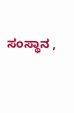ಸಂಸ್ಥಾನ ,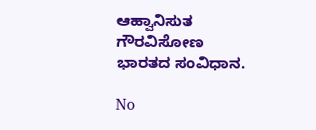ಆಹ್ವಾನಿಸುತ ಗೌರವಿಸೋಣ ಭಾರತದ ಸಂವಿಧಾನ.

No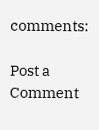comments:

Post a Comment